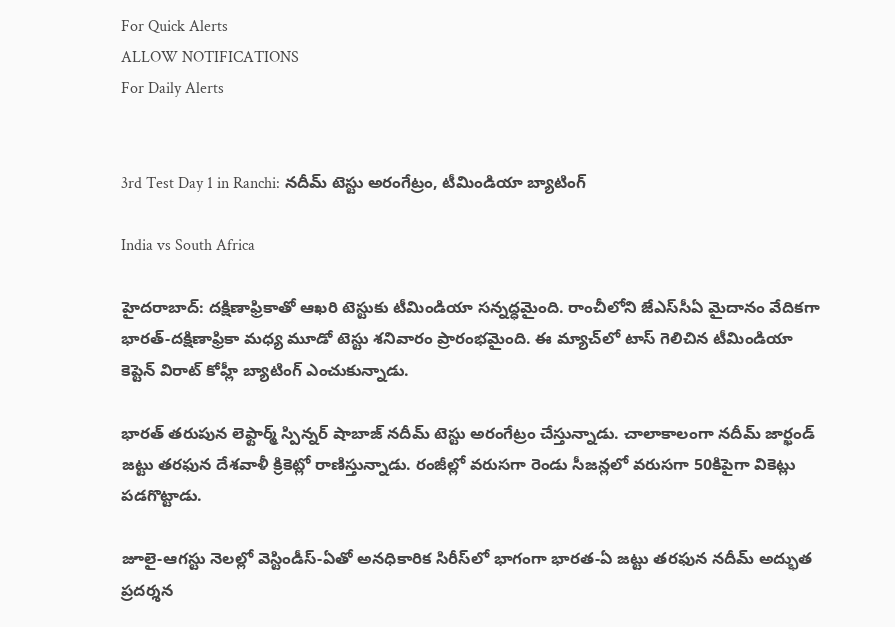For Quick Alerts
ALLOW NOTIFICATIONS
For Daily Alerts


3rd Test Day 1 in Ranchi: నదీమ్‌ టెస్టు అరంగేట్రం, టీమిండియా బ్యాటింగ్

India vs South Africa

హైదరాబాద్: దక్షిణాఫ్రికాతో ఆఖరి టెస్టుకు టీమిండియా సన్నద్ధమైంది. రాంచీలోని జేఎస్‌సీఏ మైదానం వేదికగా భారత్-దక్షిణాఫ్రికా మధ్య మూడో టెస్టు శనివారం ప్రారంభమైంది. ఈ మ్యాచ్‌లో టాస్ గెలిచిన టీమిండియా కెప్టెన్ విరాట్ కోహ్లీ బ్యాటింగ్ ఎంచుకున్నాడు.

భారత్ తరుపున లెఫ్టార్మ్ స్పిన్నర్ షాబాజ్‌ నదీమ్‌ టెస్టు అరంగేట్రం చేస్తున్నాడు. చాలాకాలంగా నదీమ్‌ జార్ఖండ్‌ జట్టు తరఫున దేశవాళీ క్రికెట్లో రాణిస్తున్నాడు. రంజీల్లో వరుసగా రెండు సీజన్లలో వరుసగా 50కిపైగా వికెట్లు పడగొట్టాడు.

జూలై-ఆగస్టు నెలల్లో వెస్టిండీస్‌-ఏతో అనధికారిక సిరీస్‌లో భాగంగా భారత-ఏ జట్టు తరఫున నదీమ్‌ అద్భుత ప్రదర్శన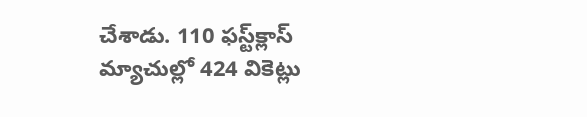చేశాడు. 110 ఫస్ట్‌క్లాస్‌ మ్యాచుల్లో 424 వికెట్లు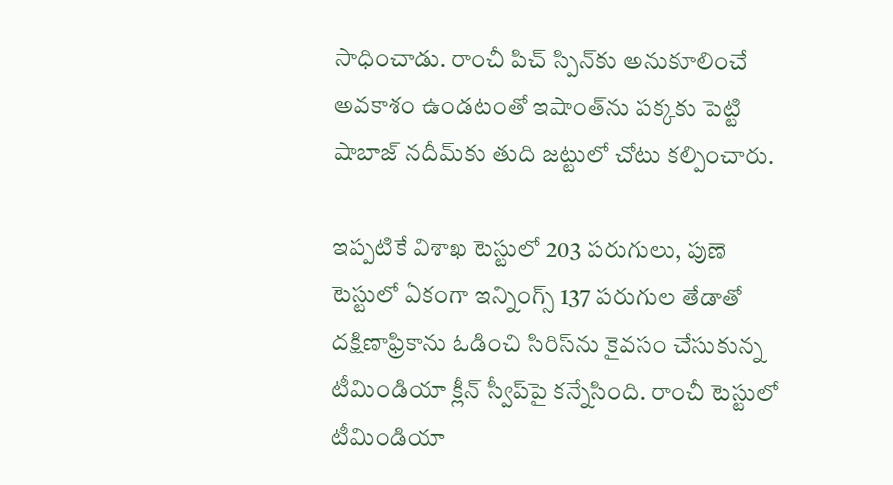సాధించాడు. రాంచీ పిచ్‌ స్పిన్‌కు అనుకూలించే అవకాశం ఉండటంతో ఇషాంత్‌ను పక్కకు పెట్టి షాబాజ్‌ నదీమ్‌‌కు తుది జట్టులో చోటు కల్పించారు.

ఇప్పటికే విశాఖ టెస్టులో 203 పరుగులు, పుణె టెస్టులో ఏకంగా ఇన్నింగ్స్ 137 పరుగుల తేడాతో దక్షిణాఫ్రికాను ఓడించి సిరిస్‌ను కైవసం చేసుకున్న టీమిండియా క్లీన్ స్వీప్‌పై కన్నేసింది. రాంచీ టెస్టులో టీమిండియా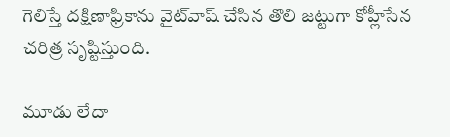గెలిస్తే దక్షిణాఫ్రికాను వైట్‌వాష్‌ చేసిన తొలి జట్టుగా కోహ్లీసేన చరిత్ర సృష్టిస్తుంది.

మూడు లేదా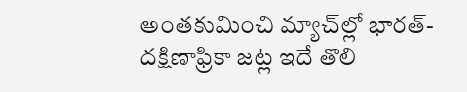అంతకుమించి మ్యాచ్‌ల్లో భారత్-దక్షిణాఫ్రికా జట్ల ఇదే తొలి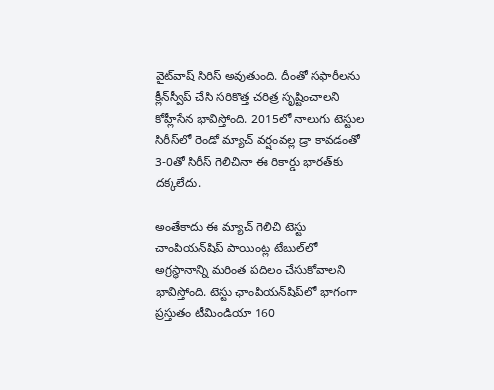వైట్‌వాష్ సిరిస్ అవుతుంది. దీంతో సఫారీలను క్లీన్‌స్వీప్‌ చేసి సరికొత్త చరిత్ర సృష్టించాలని కోహ్లీసేన భావిస్తోంది. 2015లో నాలుగు టెస్టుల సిరీస్‌లో రెండో మ్యాచ్ వర్షంవల్ల డ్రా కావడంతో 3-0తో సిరీస్ గెలిచినా ఈ రికార్డు భారత్‌కు దక్కలేదు.

అంతేకాదు ఈ మ్యాచ్ గెలిచి టెస్టు చాంపియన్‌షిప్ పాయింట్ల టేబుల్‌లో అగ్రస్థానాన్ని మరింత పదిలం చేసుకోవాలని భావిస్తోంది. టెస్టు ఛాంపియన్‌షిప్‌లో భాగంగా ప్రస్తుతం టీమిండియా 160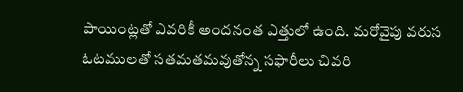పాయింట్లతో ఎవరికీ అందనంత ఎత్తులో ఉంది. మరోవైపు వరుస ఓటములతో సతమతమవుతోన్న సఫారీలు చివరి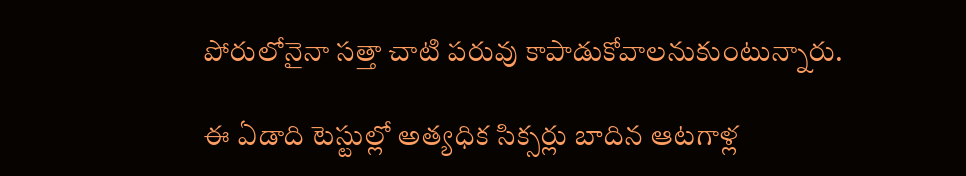పోరులోనైనా సత్తా చాటి పరువు కాపాడుకోవాలనుకుంటున్నారు.

ఈ ఏడాది టెస్టుల్లో అత్యధిక సిక్సర్లు బాదిన ఆటగాళ్ల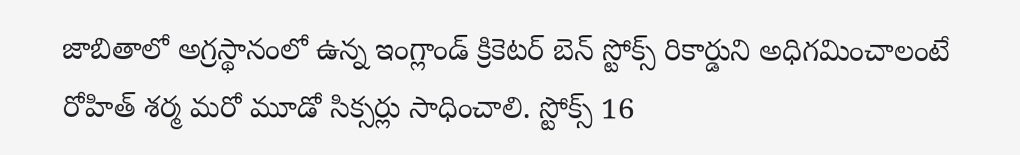జాబితాలో అగ్రస్థానంలో ఉన్న ఇంగ్లాండ్ క్రికెటర్ బెన్ స్టోక్స్ రికార్డుని అధిగమించాలంటే రోహిత్ శర్మ మరో మూడో సిక్సర్లు సాధించాలి. స్టోక్స్ 16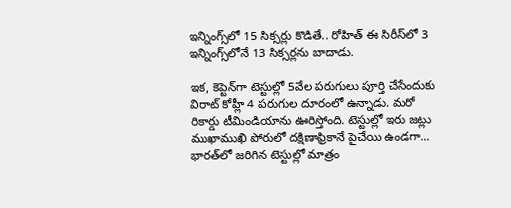ఇన్నింగ్స్‌లో 15 సిక్సర్లు కొడితే.. రోహిత్ ఈ సిరీస్‌లో 3 ఇన్నింగ్స్‌లోనే 13 సిక్సర్లను బాదాడు.

ఇక, కెప్టెన్‌గా టెస్టుల్లో 5వేల పరుగులు పూర్తి చేసేందుకు విరాట్ కోహ్లీ 4 పరుగుల దూరంలో ఉన్నాడు. మరో రికార్డు టీమిండియాను ఊరిస్తోంది. టెస్టుల్లో ఇరు జట్లు ముఖాముఖి పోరులో దక్షిణాఫ్రికానే పైచేయి ఉండగా... భారత్‌లో జరిగిన టెస్టుల్లో మాత్రం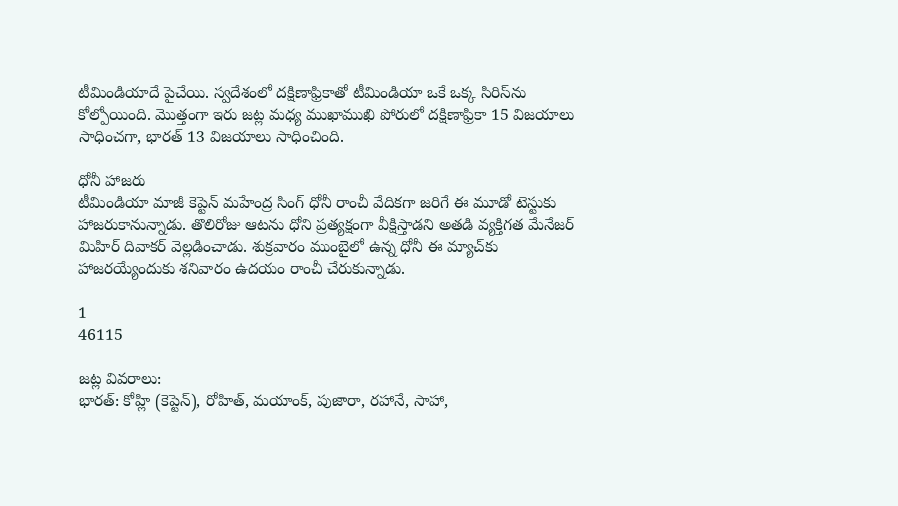టీమిండియాదే పైచేయి. స్వదేశంలో దక్షిణాఫ్రికాతో టీమిండియా ఒకే ఒక్క సిరిస్‌ను కోల్పోయింది. మొత్తంగా ఇరు జట్ల మధ్య ముఖాముఖి పోరులో దక్షిణాఫ్రికా 15 విజయాలు సాధించగా, భారత్‌ 13 విజయాలు సాధించింది.

ధోనీ హాజరు
టీమిండియా మాజీ కెప్టెన్ మహేంద్ర సింగ్ ధోనీ రాంచీ వేదికగా జరిగే ఈ మూడో టెస్టుకు హాజరుకానున్నాడు. తొలిరోజు ఆటను ధోని ప్రత్యక్షంగా వీక్షిస్తాడని అతడి వ్యక్తిగత మేనేజర్ మిహిర్ దివాకర్ వెల్లడించాడు. శుక్రవారం ముంబైలో ఉన్న ధోనీ ఈ మ్యాచ్‌కు హాజరయ్యేందుకు శనివారం ఉదయం రాంచీ చేరుకున్నాడు.

1
46115

జట్ల వివరాలు:
భారత్‌: కోహ్లి (కెప్టెన్), రోహిత్, మయాంక్, పుజారా, రహానే, సాహా,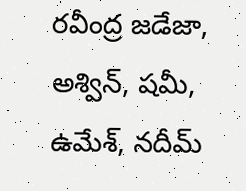రవీంద్ర జడేజా, అశ్విన్, షమీ, ఉమేశ్, నదీమ్‌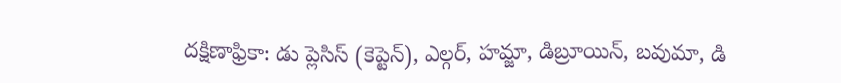దక్షిణాఫ్రికా: డు ప్లెసిస్‌ (కెప్టెన్), ఎల్గర్, హమ్జా, డిబ్రూయిన్, బవుమా, డి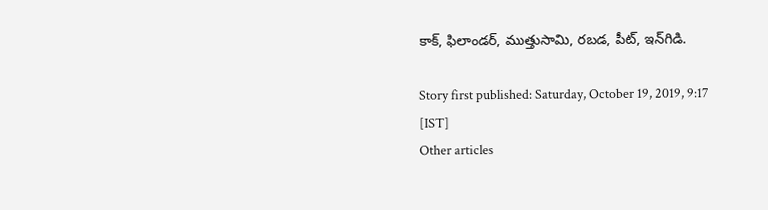కాక్, ఫిలాండర్, ముత్తుసామి, రబడ, పీట్, ఇన్‌గిడి.

Story first published: Saturday, October 19, 2019, 9:17 [IST]
Other articles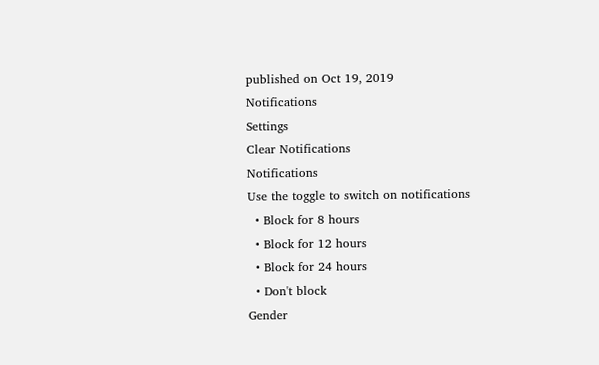published on Oct 19, 2019
Notifications
Settings
Clear Notifications
Notifications
Use the toggle to switch on notifications
  • Block for 8 hours
  • Block for 12 hours
  • Block for 24 hours
  • Don't block
Gender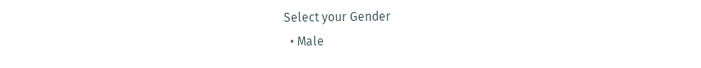Select your Gender
  • Male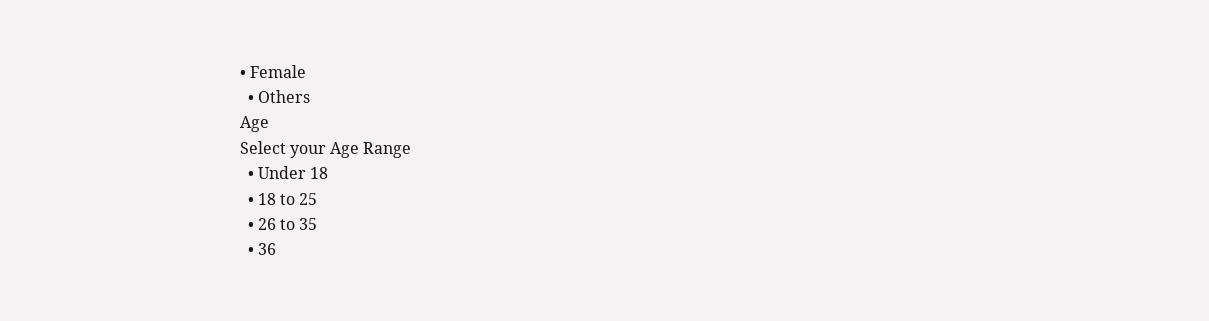• Female
  • Others
Age
Select your Age Range
  • Under 18
  • 18 to 25
  • 26 to 35
  • 36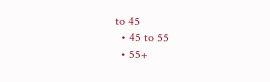to 45
  • 45 to 55
  • 55+